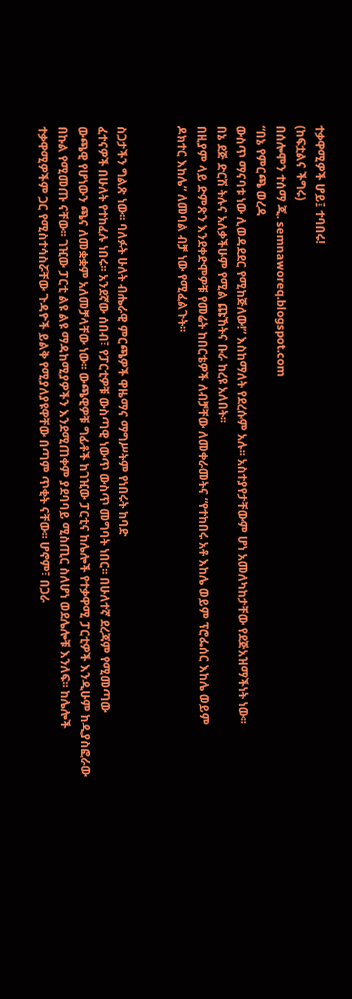ተቃዋሚዎች ሆይ፤ ተባበሩ!
(ከፍቷልና ችግሩ)
በሰሎሞን ተሰማ ጂ. semnaworeq.blogspot.com
“በኔ የምርጫ ወረዳ
ውስጥ ማናባቱ ነው ሊወዳደደር የሚከጅለው!” እስከማለት የደረሱም አሉ፡፡ አስተያየታቸውም ሆነ አመለካከታቸው የደጅአዝማችነት ነው፡፡
በኔ ደጅ ድርሽ ትሉና አለቃችሁም የሚል ጩኸትና ቡራ ከረዩ አለበት፡፡
በዚያም ላይ ድምጽን እንደቀድሞዎቹ የመሬት ከበርቴዎች ለብቻቸው ለመቀራመትና “የተከበሩ አቶ እከሌ ወይም ፕሮፌሰር እከሌ ወይም
ዶክተር እከሌ” ለመባል ብቻ ነው የሚፈልጉት፡፡


ስጋታችን ግልጽ ነው፡፡ ባለፉት ሁለት ብሔራዊ ምርጫዎች ዋዜማና ማግሥትም የነበሩት ከባድ
ፈተናዎች በሁለት የተከፈሉ ነበሩ፡፡ አንደኛው ሰበብ፣ የፓርቲዎቹ ውስጣዊ ነውጥ ውስጥ መግባት ነበር፡፡ በሁለተኛ ደረጃም የሚመጣው
ውጫዊ የሆነውን ጫና ለመቋቋም አለመቻላቸው ነው፡፡ ውጫዊዎቹ ግፊቶች ከገዢው ፓርቲና ከሌሎች የተቃዋሚ ፓርቲዎች እንዲሁም ከዲያስፎራው
በኩል የሚመጡ ናቸው፡፡ ገዢው ፓርቲ ልዩ ልዩ ማዳከሚያዎችን እንደሚጠቀም ያደባባይ ሚስጢር ስለሆነ ወደሌሎቹ እንለፍ፡፡ ከሌሎች
ተቃዋሚዎችም ጋር የሚስተሳስሯቸው ጉዳዮች ይልቅ የሚያለያዩዋቸው በጣም ጥቂት ናቸው፡፡ ሆኖም፣ በጋራ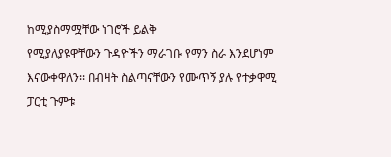ከሚያስማሟቸው ነገሮች ይልቅ
የሚያለያዩዋቸውን ጉዳዮችን ማራገቡ የማን ስራ እንደሆነም እናውቀዋለን፡፡ በብዛት ስልጣናቸውን የሙጥኝ ያሉ የተቃዋሚ ፓርቲ ጉምቱ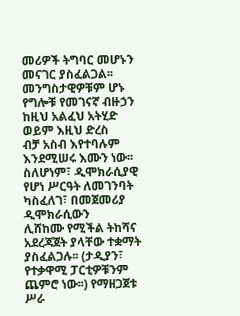መሪዎች ትግባር መሆኑን መናገር ያስፈልጋል፡፡
መንግስታዊዎቹም ሆኑ የግሎቹ የመገናኛ ብዙኃን ከዚህ አልፈህ አትሂድ ወይም እዚህ ድረስ
ብቻ አስብ እየተባሉም እንደሚሠሩ እሙን ነው፡፡ ስለሆነም፣ ዲሞክራሲያዊ የሆነ ሥርዓት ለመገንባት ካስፈለገ፣ በመጀመሪያ ዲሞክራሲውን
ሊሸከሙ የሚችል ትከሻና አደረጃጀት ያላቸው ተቋማት ያስፈልጋሉ፡፡ (ታዲያን፣ የተቃዋሚ ፓርቲዎቹንም ጨምሮ ነው፡፡) የማዘጋጀቱ ሥራ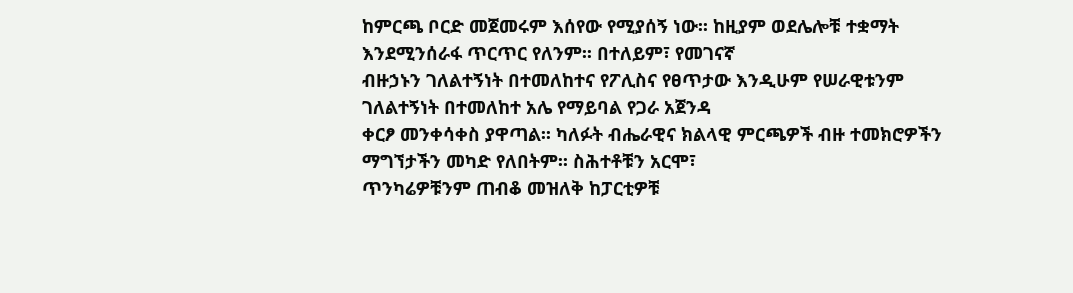ከምርጫ ቦርድ መጀመሩም እሰየው የሚያሰኝ ነው፡፡ ከዚያም ወደሌሎቹ ተቋማት እንደሚንሰራፋ ጥርጥር የለንም፡፡ በተለይም፣ የመገናኛ
ብዙኃኑን ገለልተኝነት በተመለከተና የፖሊስና የፀጥታው እንዲሁም የሠራዊቱንም ገለልተኝነት በተመለከተ አሌ የማይባል የጋራ አጀንዳ
ቀርፆ መንቀሳቀስ ያዋጣል፡፡ ካለፉት ብሔራዊና ክልላዊ ምርጫዎች ብዙ ተመክሮዎችን ማግኘታችን መካድ የለበትም፡፡ ስሕተቶቹን አርሞ፣
ጥንካሬዎቹንም ጠብቆ መዝለቅ ከፓርቲዎቹ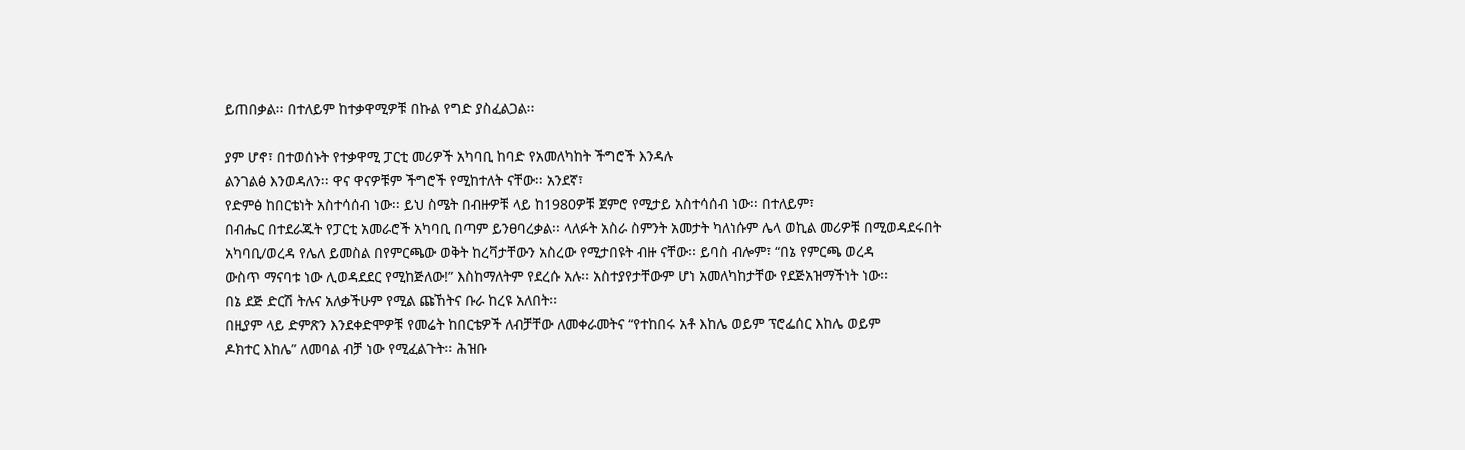ይጠበቃል፡፡ በተለይም ከተቃዋሚዎቹ በኩል የግድ ያስፈልጋል፡፡

ያም ሆኖ፣ በተወሰኑት የተቃዋሚ ፓርቲ መሪዎች አካባቢ ከባድ የአመለካከት ችግሮች እንዳሉ
ልንገልፅ እንወዳለን፡፡ ዋና ዋናዎቹም ችግሮች የሚከተለት ናቸው፡፡ አንደኛ፣
የድምፅ ከበርቴነት አስተሳሰብ ነው፡፡ ይህ ስሜት በብዙዎቹ ላይ ከ1980ዎቹ ጀምሮ የሚታይ አስተሳሰብ ነው፡፡ በተለይም፣
በብሔር በተደራጁት የፓርቲ አመራሮች አካባቢ በጣም ይንፀባረቃል፡፡ ላለፉት አስራ ስምንት አመታት ካለነሱም ሌላ ወኪል መሪዎቹ በሚወዳደሩበት
አካባቢ/ወረዳ የሌለ ይመስል በየምርጫው ወቅት ከረቫታቸውን አስረው የሚታበዩት ብዙ ናቸው፡፡ ይባስ ብሎም፣ “በኔ የምርጫ ወረዳ
ውስጥ ማናባቱ ነው ሊወዳደደር የሚከጅለው!” እስከማለትም የደረሱ አሉ፡፡ አስተያየታቸውም ሆነ አመለካከታቸው የደጅአዝማችነት ነው፡፡
በኔ ደጅ ድርሽ ትሉና አለቃችሁም የሚል ጩኸትና ቡራ ከረዩ አለበት፡፡
በዚያም ላይ ድምጽን እንደቀድሞዎቹ የመሬት ከበርቴዎች ለብቻቸው ለመቀራመትና “የተከበሩ አቶ እከሌ ወይም ፕሮፌሰር እከሌ ወይም
ዶክተር እከሌ” ለመባል ብቻ ነው የሚፈልጉት፡፡ ሕዝቡ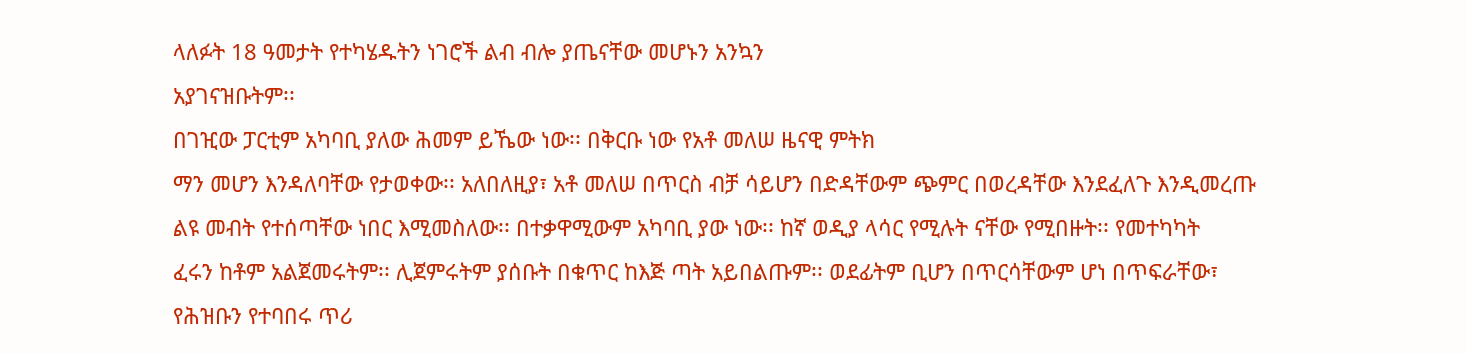ላለፉት 18 ዓመታት የተካሄዱትን ነገሮች ልብ ብሎ ያጤናቸው መሆኑን አንኳን
አያገናዝቡትም፡፡
በገዢው ፓርቲም አካባቢ ያለው ሕመም ይኼው ነው፡፡ በቅርቡ ነው የአቶ መለሠ ዜናዊ ምትክ
ማን መሆን እንዳለባቸው የታወቀው፡፡ አለበለዚያ፣ አቶ መለሠ በጥርስ ብቻ ሳይሆን በድዳቸውም ጭምር በወረዳቸው እንደፈለጉ እንዲመረጡ
ልዩ መብት የተሰጣቸው ነበር እሚመስለው፡፡ በተቃዋሚውም አካባቢ ያው ነው፡፡ ከኛ ወዲያ ላሳር የሚሉት ናቸው የሚበዙት፡፡ የመተካካት
ፈሩን ከቶም አልጀመሩትም፡፡ ሊጀምሩትም ያሰቡት በቁጥር ከእጅ ጣት አይበልጡም፡፡ ወደፊትም ቢሆን በጥርሳቸውም ሆነ በጥፍራቸው፣
የሕዝቡን የተባበሩ ጥሪ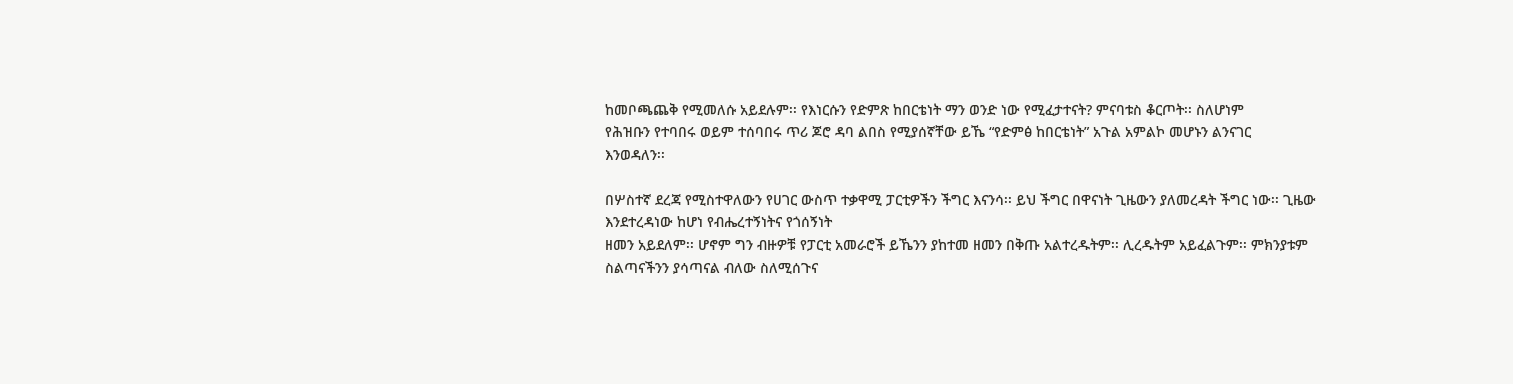ከመቦጫጨቅ የሚመለሱ አይደሉም፡፡ የእነርሱን የድምጽ ከበርቴነት ማን ወንድ ነው የሚፈታተናት? ምናባቱስ ቆርጦት፡፡ ስለሆነም
የሕዝቡን የተባበሩ ወይም ተሰባበሩ ጥሪ ጆሮ ዳባ ልበስ የሚያሰኛቸው ይኼ “የድምፅ ከበርቴነት” አጉል አምልኮ መሆኑን ልንናገር
እንወዳለን፡፡

በሦስተኛ ደረጃ የሚስተዋለውን የሀገር ውስጥ ተቃዋሚ ፓርቲዎችን ችግር እናንሳ፡፡ ይህ ችግር በዋናነት ጊዜውን ያለመረዳት ችግር ነው፡፡ ጊዜው እንደተረዳነው ከሆነ የብሔረተኝነትና የጎሰኝነት
ዘመን አይደለም፡፡ ሆኖም ግን ብዙዎቹ የፓርቲ አመራሮች ይኼንን ያከተመ ዘመን በቅጡ አልተረዱትም፡፡ ሊረዱትም አይፈልጉም፡፡ ምክንያቱም
ስልጣናችንን ያሳጣናል ብለው ስለሚሰጉና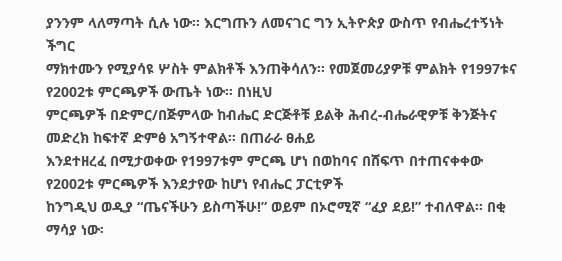ያንንም ላለማጣት ሲሉ ነው፡፡ እርግጡን ለመናገር ግን ኢትዮጵያ ውስጥ የብሔረተኝነት ችግር
ማክተሙን የሚያሳዩ ሦስት ምልክቶች እንጠቅሳለን፡፡ የመጀመሪያዎቹ ምልክት የ1997ቱና የ2002ቱ ምርጫዎች ውጤት ነው፡፡ በነዚህ
ምርጫዎች በድምር/በጅምላው ከብሔር ድርጅቶቹ ይልቅ ሕብረ-ብሔራዊዎቹ ቅንጅትና መድረክ ከፍተኛ ድምፅ አግኝተዋል፡፡ በጠራራ ፀሐይ
እንደተዘረፈ በሚታወቀው የ1997ቱም ምርጫ ሆነ በወከባና በሸፍጥ በተጠናቀቀው የ2002ቱ ምርጫዎች እንደታየው ከሆነ የብሔር ፓርቲዎች
ከንግዲህ ወዲያ “ጤናችሁን ይስጣችሁ!” ወይም በኦሮሚኛ “ፈያ ደይ!” ተብለዋል፡፡ በቂ ማሳያ ነው፡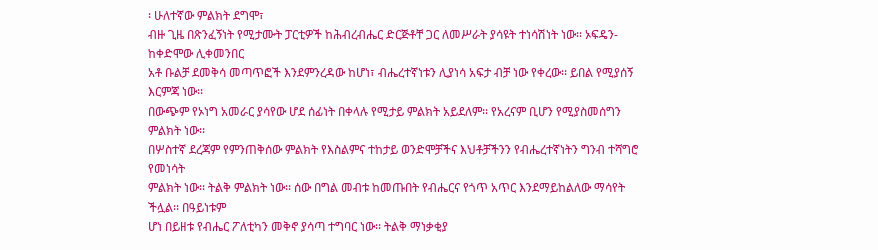፡ ሁለተኛው ምልክት ደግሞ፣
ብዙ ጊዜ በጽንፈኝነት የሚታሙት ፓርቲዎች ከሕብረብሔር ድርጅቶቸ ጋር ለመሥራት ያሳዩት ተነሳሽነት ነው፡፡ ኦፍዴን-ከቀድሞው ሊቀመንበር
አቶ ቡልቻ ደመቅሳ መጣጥፎች እንደምንረዳው ከሆነ፣ ብሔረተኛነቱን ሊያነሳ አፍታ ብቻ ነው የቀረው፡፡ ይበል የሚያሰኝ እርምጃ ነው፡፡
በውጭም የኦነግ አመራር ያሳየው ሆደ ሰፊነት በቀላሉ የሚታይ ምልክት አይደለም፡፡ የአረናም ቢሆን የሚያስመሰግን ምልክት ነው፡፡
በሦስተኛ ደረጃም የምንጠቅሰው ምልክት የእስልምና ተከታይ ወንድሞቻችና እህቶቻችንን የብሔረተኛነትን ግንብ ተሻግሮ የመነሳት
ምልክት ነው፡፡ ትልቅ ምልክት ነው፡፡ ሰው በግል መብቱ ከመጡበት የብሔርና የጎጥ አጥር እንደማይከልለው ማሳየት ችሏል፡፡ በዓይነቱም
ሆነ በይዘቱ የብሔር ፖለቲካን መቅኖ ያሳጣ ተግባር ነው፡፡ ትልቅ ማነቃቂያ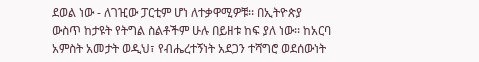ደወል ነው - ለገዢው ፓርቲም ሆነ ለተቃዋሚዎቹ፡፡ በኢትዮጵያ
ውስጥ ከታዩት የትግል ስልቶችም ሁሉ በይዘቱ ከፍ ያለ ነው፡፡ ከአርባ አምስት አመታት ወዲህ፣ የብሔረተኝነት አደጋን ተሻግሮ ወደሰውነት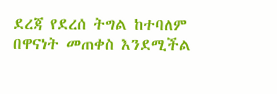ደረጃ የደረሰ ትግል ከተባለም በዋናነት መጠቀስ እንደሚችል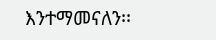እንተማመናለን፡፡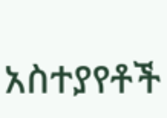አስተያየቶች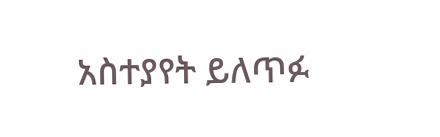አስተያየት ይለጥፉ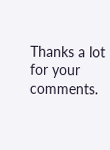Thanks a lot for your comments.